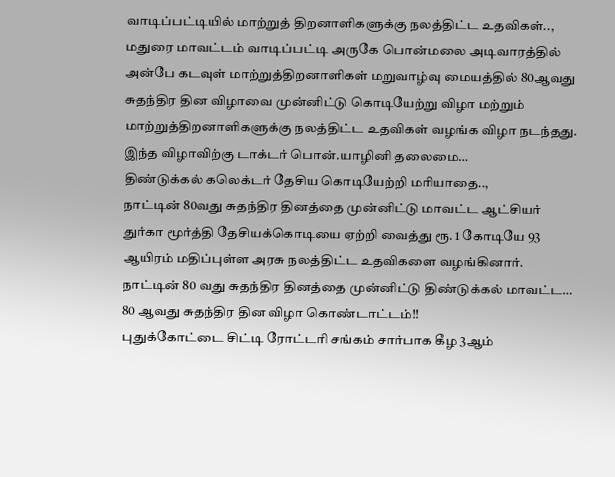வாடிப்பட்டியில் மாற்றுத் திறனாளிகளுக்கு நலத்திட்ட உதவிகள்..,
மதுரை மாவட்டம் வாடிப்பட்டி அருகே பொன்மலை அடிவாரத்தில் அன்பே கடவுள் மாற்றுத்திறனாளிகள் மறுவாழ்வு மையத்தில் 80ஆவது சுதந்திர தின விழாவை முன்னிட்டு கொடியேற்று விழா மற்றும் மாற்றுத்திறனாளிகளுக்கு நலத்திட்ட உதவிகள் வழங்க விழா நடந்தது. இந்த விழாவிற்கு டாக்டர் பொன்.யாழினி தலைமை…
திண்டுக்கல் கலெக்டர் தேசிய கொடியேற்றி மரியாதை..,
நாட்டின் 80வது சுதந்திர தினத்தை முன்னிட்டு மாவட்ட ஆட்சியர் துர்கா மூர்த்தி தேசியக்கொடியை ஏற்றி வைத்து ரூ. 1 கோடியே 93 ஆயிரம் மதிப்புள்ள அரசு நலத்திட்ட உதவிகளை வழங்கினார். நாட்டின் 80 வது சுதந்திர தினத்தை முன்னிட்டு திண்டுக்கல் மாவட்ட…
80 ஆவது சுதந்திர தின விழா கொண்டாட்டம்!!
புதுக்கோட்டை சிட்டி ரோட்டரி சங்கம் சார்பாக கீழ 3ஆம்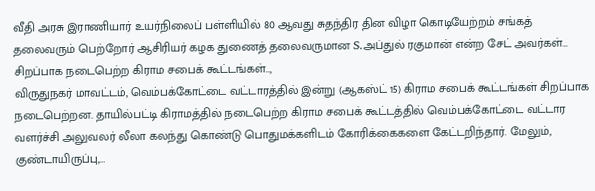வீதி அரசு இராணியார் உயர்நிலைப் பள்ளியில் 80 ஆவது சுதந்திர தின விழா கொடியேற்றம் சங்கத் தலைவரும் பெற்றோர் ஆசிரியர் கழக துணைத் தலைவருமான S.அப்துல் ரகுமான் என்ற சேட் அவர்கள்…
சிறப்பாக நடைபெற்ற கிராம சபைக் கூட்டங்கள்..,
விருதுநகர் மாவட்டம், வெம்பக்கோட்டை வட்டாரத்தில் இன்று (ஆகஸ்ட் 15) கிராம சபைக் கூட்டங்கள் சிறப்பாக நடைபெற்றன. தாயில்பட்டி கிராமத்தில் நடைபெற்ற கிராம சபைக் கூட்டத்தில் வெம்பக்கோட்டை வட்டார வளர்ச்சி அலுவலர் லீலா கலந்து கொண்டு பொதுமக்களிடம் கோரிக்கைகளை கேட்டறிந்தார். மேலும், குண்டாயிருப்பு,…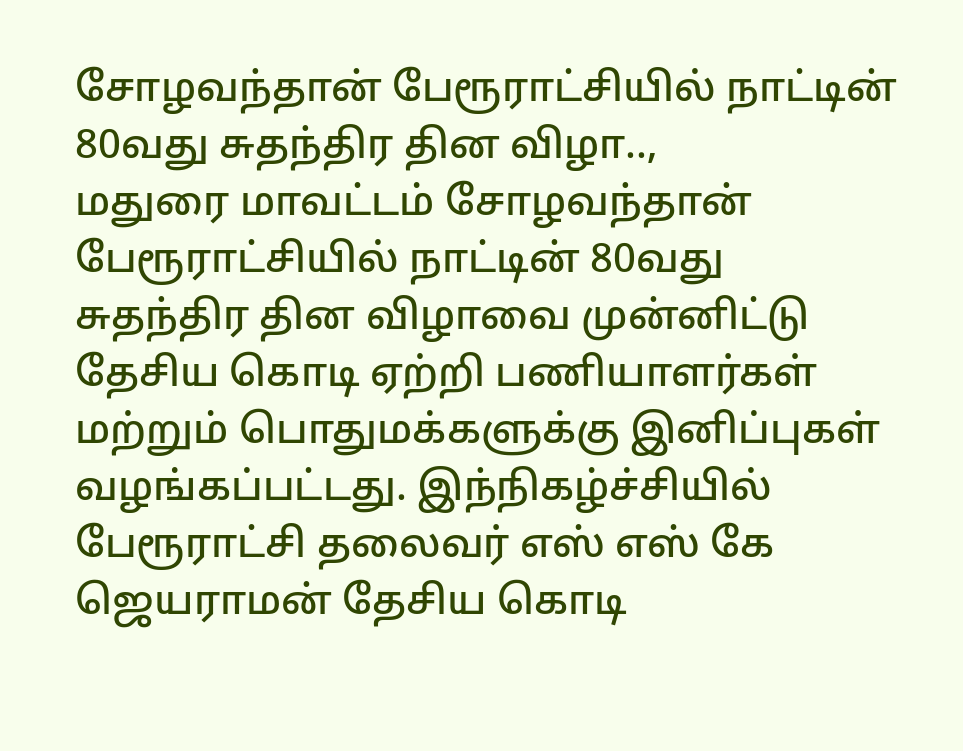சோழவந்தான் பேரூராட்சியில் நாட்டின் 80வது சுதந்திர தின விழா..,
மதுரை மாவட்டம் சோழவந்தான் பேரூராட்சியில் நாட்டின் 80வது சுதந்திர தின விழாவை முன்னிட்டு தேசிய கொடி ஏற்றி பணியாளர்கள் மற்றும் பொதுமக்களுக்கு இனிப்புகள் வழங்கப்பட்டது. இந்நிகழ்ச்சியில் பேரூராட்சி தலைவர் எஸ் எஸ் கே ஜெயராமன் தேசிய கொடி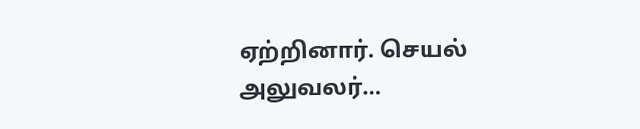ஏற்றினார். செயல் அலுவலர்…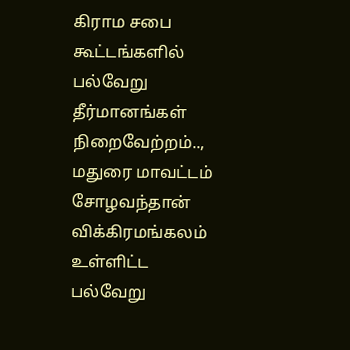கிராம சபை கூட்டங்களில் பல்வேறு தீர்மானங்கள் நிறைவேற்றம்..,
மதுரை மாவட்டம் சோழவந்தான் விக்கிரமங்கலம் உள்ளிட்ட பல்வேறு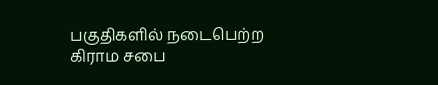பகுதிகளில் நடைபெற்ற கிராம சபை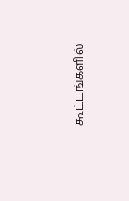கூட்டங்களில்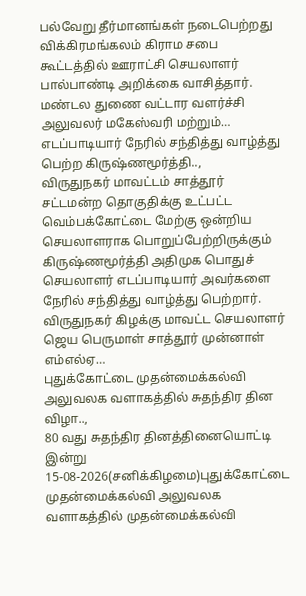பல்வேறு தீர்மானங்கள் நடைபெற்றது விக்கிரமங்கலம் கிராம சபை கூட்டத்தில் ஊராட்சி செயலாளர் பால்பாண்டி அறிக்கை வாசித்தார். மண்டல துணை வட்டார வளர்ச்சி அலுவலர் மகேஸ்வரி மற்றும்…
எடப்பாடியார் நேரில் சந்தித்து வாழ்த்து பெற்ற கிருஷ்ணமூர்த்தி..,
விருதுநகர் மாவட்டம் சாத்தூர் சட்டமன்ற தொகுதிக்கு உட்பட்ட வெம்பக்கோட்டை மேற்கு ஒன்றிய செயலாளராக பொறுப்பேற்றிருக்கும் கிருஷ்ணமூர்த்தி அதிமுக பொதுச் செயலாளர் எடப்பாடியார் அவர்களை நேரில் சந்தித்து வாழ்த்து பெற்றார். விருதுநகர் கிழக்கு மாவட்ட செயலாளர் ஜெய பெருமாள் சாத்தூர் முன்னாள் எம்எல்ஏ…
புதுக்கோட்டை முதன்மைக்கல்வி அலுவலக வளாகத்தில் சுதந்திர தின விழா..,
80 வது சுதந்திர தினத்தினையொட்டி இன்று 15-08-2026(சனிக்கிழமை)புதுக்கோட்டை முதன்மைக்கல்வி அலுவலக வளாகத்தில் முதன்மைக்கல்வி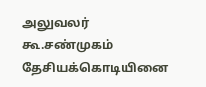அலுவலர் கூ.சண்முகம் தேசியக்கொடியினை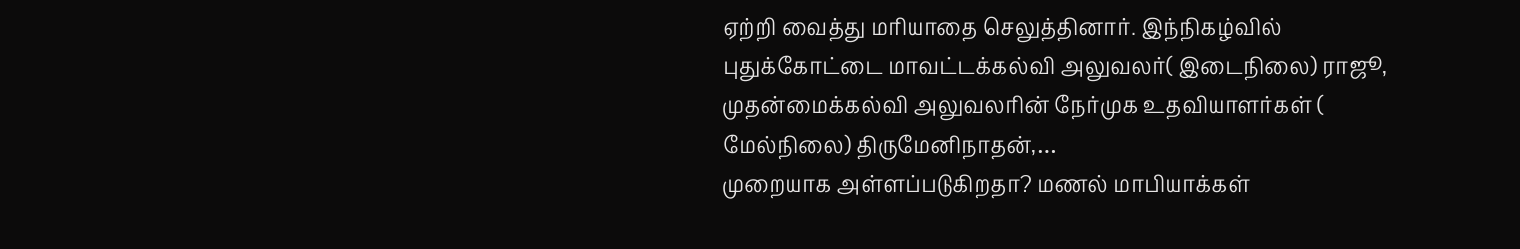ஏற்றி வைத்து மரியாதை செலுத்தினார். இந்நிகழ்வில் புதுக்கோட்டை மாவட்டக்கல்வி அலுவலர்( இடைநிலை) ராஜூ, முதன்மைக்கல்வி அலுவலரின் நேர்முக உதவியாளர்கள் ( மேல்நிலை) திருமேனிநாதன்,…
முறையாக அள்ளப்படுகிறதா? மணல் மாபியாக்கள்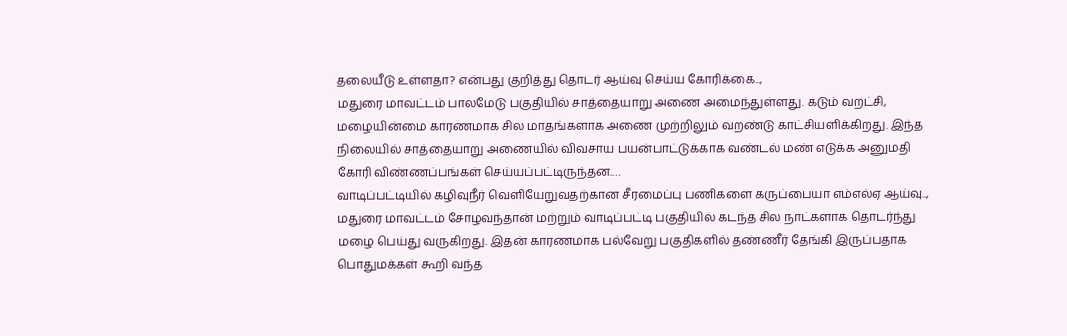தலையீடு உள்ளதா? என்பது குறித்து தொடர் ஆய்வு செய்ய கோரிக்கை..,
மதுரை மாவட்டம் பாலமேடு பகுதியில் சாத்தையாறு அணை அமைந்துள்ளது. கடும் வறட்சி, மழையின்மை காரணமாக சில மாதங்களாக அணை முற்றிலும் வறண்டு காட்சியளிக்கிறது. இந்த நிலையில் சாத்தையாறு அணையில் விவசாய பயன்பாட்டுக்காக வண்டல் மண் எடுக்க அனுமதி கோரி விண்ணப்பங்கள் செய்யப்பட்டிருந்தன.…
வாடிப்பட்டியில் கழிவுநீர் வெளியேறுவதற்கான சீரமைப்பு பணிகளை கருப்பையா எம்எல்ஏ ஆய்வு..,
மதுரை மாவட்டம் சோழவந்தான் மற்றும் வாடிப்பட்டி பகுதியில் கடந்த சில நாட்களாக தொடர்ந்து மழை பெய்து வருகிறது. இதன் காரணமாக பல்வேறு பகுதிகளில் தண்ணீர் தேங்கி இருப்பதாக பொதுமக்கள் கூறி வந்த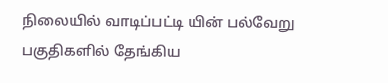நிலையில் வாடிப்பட்டி யின் பல்வேறு பகுதிகளில் தேங்கிய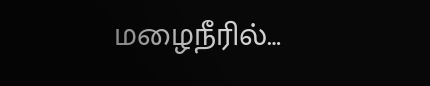மழைநீரில்…